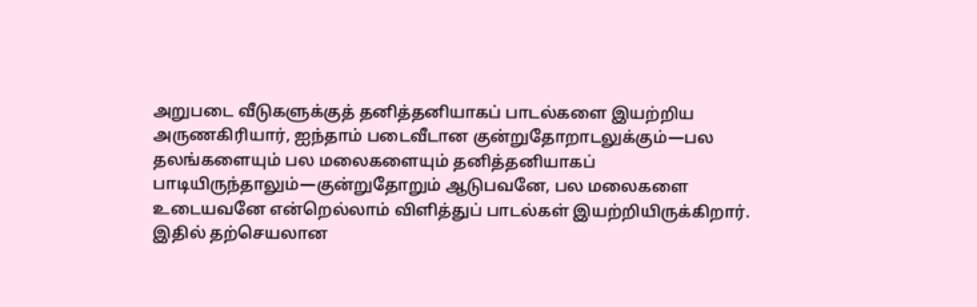அறுபடை வீடுகளுக்குத் தனித்தனியாகப் பாடல்களை இயற்றிய அருணகிரியார், ஐந்தாம் படைவீடான குன்றுதோறாடலுக்கும்—பல தலங்களையும் பல மலைகளையும் தனித்தனியாகப் பாடியிருந்தாலும்—குன்றுதோறும் ஆடுபவனே, பல மலைகளை உடையவனே என்றெல்லாம் விளித்துப் பாடல்கள் இயற்றியிருக்கிறார். இதில் தற்செயலான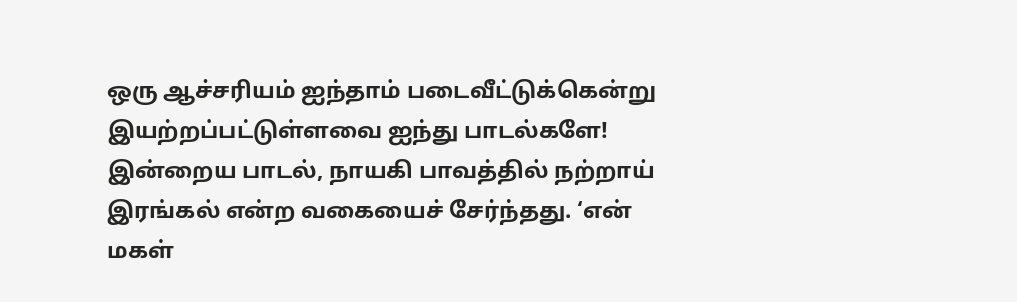ஒரு ஆச்சரியம் ஐந்தாம் படைவீட்டுக்கென்று இயற்றப்பட்டுள்ளவை ஐந்து பாடல்களே!
இன்றைய பாடல், நாயகி பாவத்தில் நற்றாய் இரங்கல் என்ற வகையைச் சேர்ந்தது. ‘என் மகள்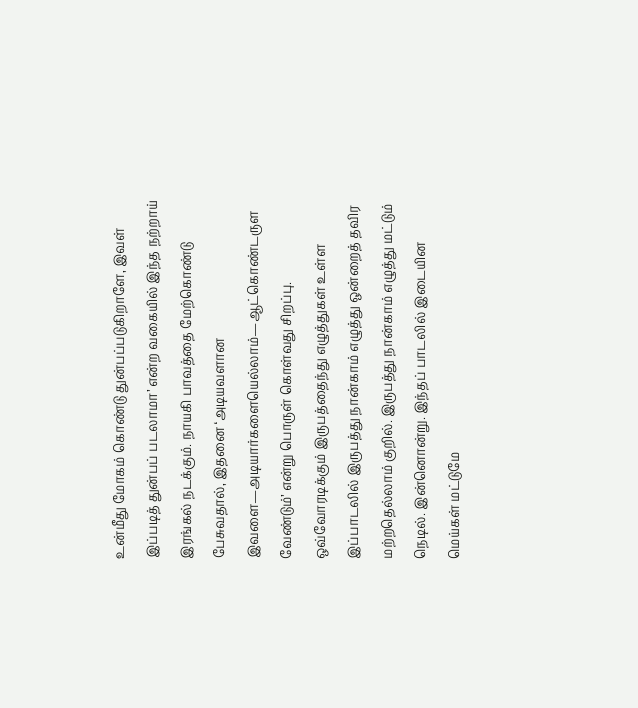உன்மீது மோகம் கொண்டு துன்பப்படுகிறாளே, இவள் இப்படித் துன்பப் படலாமா’ என்ற வகையில் இந்த நற்றாய் இரங்கல் நடக்கும். நாயகி பாவத்தை மேற்கொண்டு பேசுவதால், இதனை ‘அடியவளான இவளை—அடியார்களையெல்லாம்—ஆட்கொண்டருள வேண்டும்’ என்று பொருள் கொள்வது சிறப்பு.
ஒவ்வோரடிக்கும் இருபத்தைந்து எழுத்துகள் உள்ள இப்பாடலில் இருபத்து நான்காம் எழுத்து ஒன்றைத் தவிர மற்றதெல்லாம் குறில். இருபத்து நான்காம் எழுத்து மட்டும் நெடில். இன்னொன்று. இந்தப் பாடலில் இடையின மெய்கள் மட்டுமே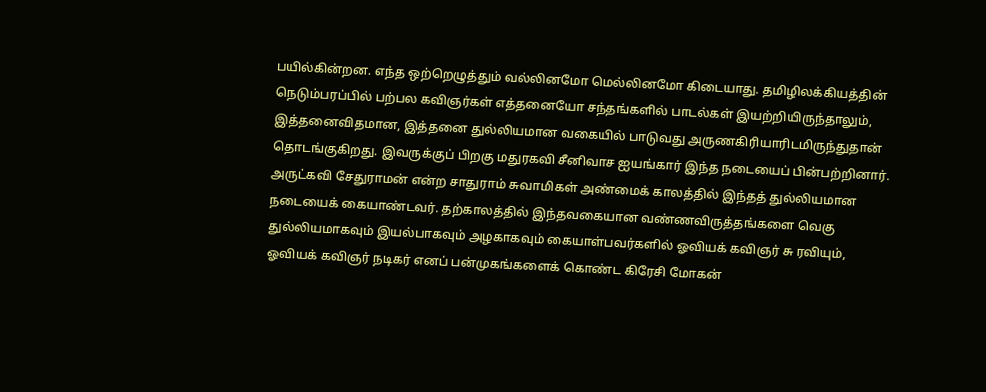பயில்கின்றன. எந்த ஒற்றெழுத்தும் வல்லினமோ மெல்லினமோ கிடையாது. தமிழிலக்கியத்தின் நெடும்பரப்பில் பற்பல கவிஞர்கள் எத்தனையோ சந்தங்களில் பாடல்கள் இயற்றியிருந்தாலும், இத்தனைவிதமான, இத்தனை துல்லியமான வகையில் பாடுவது அருணகிரியாரிடமிருந்துதான் தொடங்குகிறது. இவருக்குப் பிறகு மதுரகவி சீனிவாச ஐயங்கார் இந்த நடையைப் பின்பற்றினார். அருட்கவி சேதுராமன் என்ற சாதுராம் சுவாமிகள் அண்மைக் காலத்தில் இந்தத் துல்லியமான நடையைக் கையாண்டவர். தற்காலத்தில் இந்தவகையான வண்ணவிருத்தங்களை வெகு துல்லியமாகவும் இயல்பாகவும் அழகாகவும் கையாள்பவர்களில் ஓவியக் கவிஞர் சு ரவியும், ஓவியக் கவிஞர் நடிகர் எனப் பன்முகங்களைக் கொண்ட கிரேசி மோகன்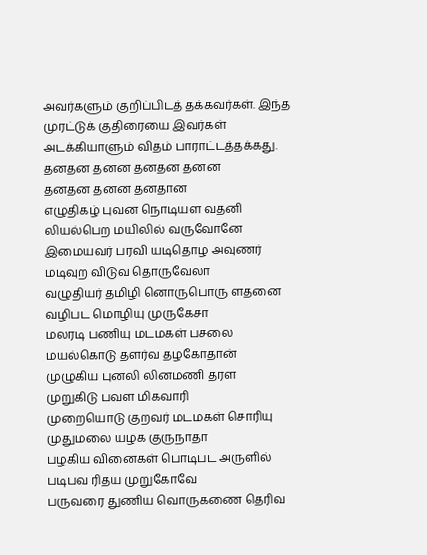அவர்களும் குறிப்பிடத் தக்கவர்கள். இந்த முரட்டுக் குதிரையை இவர்கள் அடக்கியாளும் விதம் பாராட்டத்தக்கது.
தனதன தனன தனதன தனன
தனதன தனன தனதான
எழுதிகழ் புவன நொடியள வதனி
லியல்பெற மயிலில் வருவோனே
இமையவர் பரவி யடிதொழ அவுணர்
மடிவுற விடுவ தொருவேலா
வழுதியர் தமிழி னொருபொரு ளதனை
வழிபட மொழியு முருகேசா
மலரடி பணியு மடமகள் பசலை
மயல்கொடு தளர்வ தழகோதான்
முழுகிய புனலி லினமணி தரள
முறுகிடு பவள மிகவாரி
முறையொடு குறவர் மடமகள் சொரியு
முதுமலை யழக குருநாதா
பழகிய வினைகள் பொடிபட அருளில்
படிபவ ரிதய முறுகோவே
பருவரை துணிய வொருகணை தெரிவ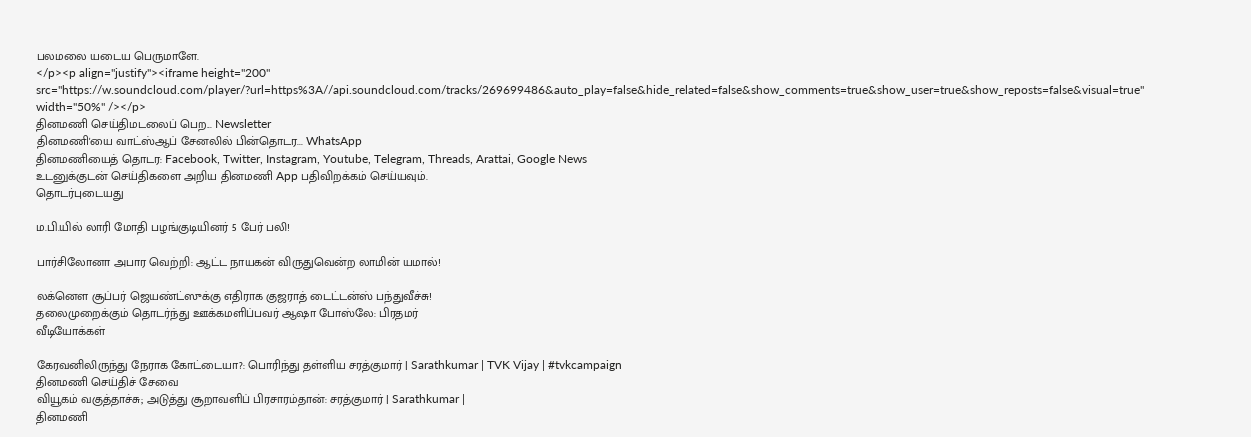பலமலை யடைய பெருமாளே.
</p><p align="justify"><iframe height="200" src="https://w.soundcloud.com/player/?url=https%3A//api.soundcloud.com/tracks/269699486&auto_play=false&hide_related=false&show_comments=true&show_user=true&show_reposts=false&visual=true" width="50%" /></p>
தினமணி செய்திமடலைப் பெற... Newsletter
தினமணி'யை வாட்ஸ்ஆப் சேனலில் பின்தொடர... WhatsApp
தினமணியைத் தொடர: Facebook, Twitter, Instagram, Youtube, Telegram, Threads, Arattai, Google News
உடனுக்குடன் செய்திகளை அறிய தினமணி App பதிவிறக்கம் செய்யவும்.
தொடர்புடையது

ம.பி.யில் லாரி மோதி பழங்குடியினர் 5 பேர் பலி!

பார்சிலோனா அபார வெற்றி: ஆட்ட நாயகன் விருதுவென்ற லாமின் யமால்!

லக்னௌ சூப்பர் ஜெயண்ட்ஸுக்கு எதிராக குஜராத் டைட்டன்ஸ் பந்துவீச்சு!
தலைமுறைக்கும் தொடர்ந்து ஊக்கமளிப்பவர் ஆஷா போஸ்லே: பிரதமர்
வீடியோக்கள்

கேரவனிலிருந்து நேராக கோட்டையா?: பொரிந்து தள்ளிய சரத்குமார் | Sarathkumar | TVK Vijay | #tvkcampaign
தினமணி செய்திச் சேவை
வியூகம் வகுத்தாச்சு; அடுத்து சூறாவளிப் பிரசாரம்தான்: சரத்குமார் | Sarathkumar |
தினமணி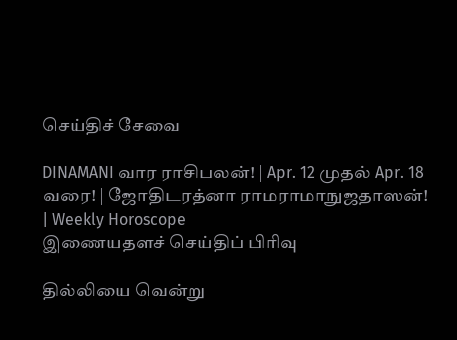செய்திச் சேவை

DINAMANI வார ராசிபலன்! | Apr. 12 முதல் Apr. 18 வரை! | ஜோதிடரத்னா ராமராமாநுஜதாஸன்! | Weekly Horoscope
இணையதளச் செய்திப் பிரிவு

தில்லியை வென்று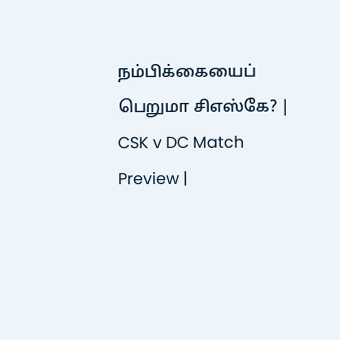நம்பிக்கையைப் பெறுமா சிஎஸ்கே? | CSK v DC Match Preview |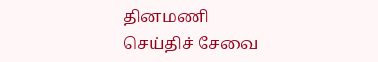தினமணி செய்திச் சேவை